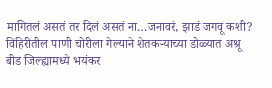मागितलं असतं तर दिलं असतं ना…जनावरं, झाडं जगवू कशी? विहिरीतील पाणी चोरीला गेल्याने शेतकऱ्याच्या डोळ्यात अश्रू
बीड जिल्ह्यामध्ये भयंकर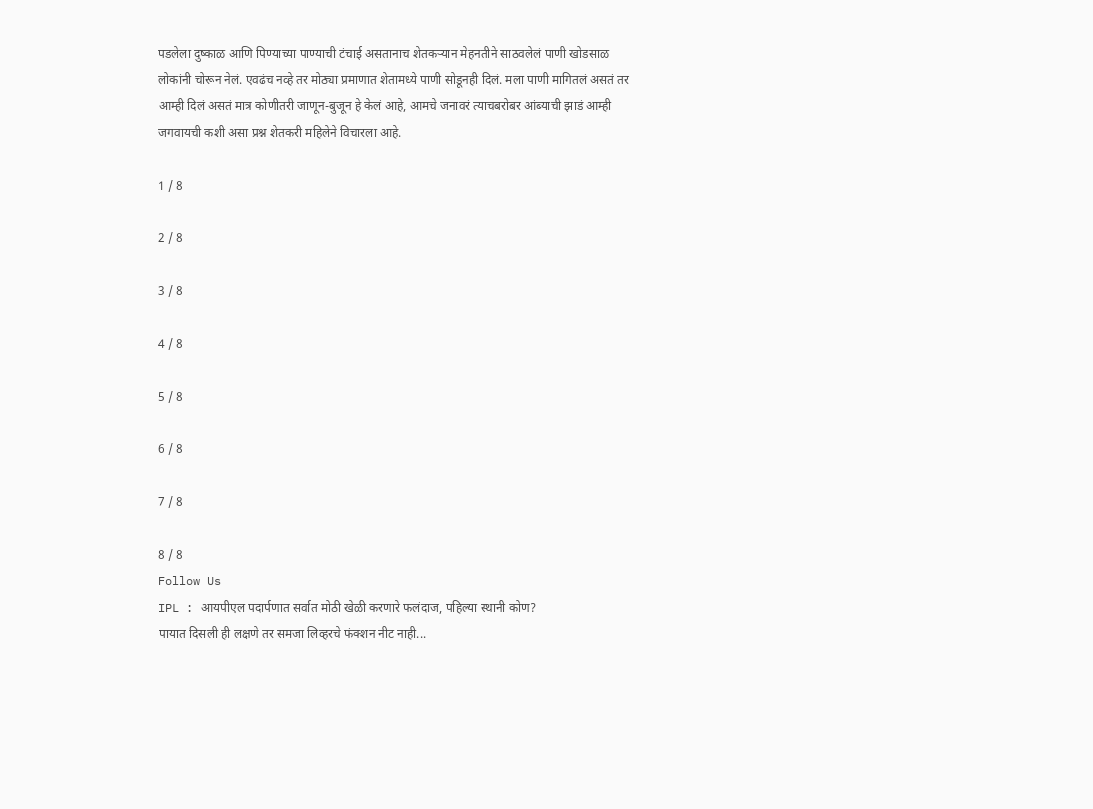पडलेला दुष्काळ आणि पिण्याच्या पाण्याची टंचाई असतानाच शेतकऱ्यान मेहनतीने साठवलेलं पाणी खोडसाळ लोकांनी चोरून नेलं. एवढंच नव्हे तर मोठ्या प्रमाणात शेतामध्ये पाणी सोडूनही दिलं. मला पाणी मागितलं असतं तर आम्ही दिलं असतं मात्र कोणीतरी जाणून-बुजून हे केलं आहे, आमचे जनावरं त्याचबरोबर आंब्याची झाडं आम्ही जगवायची कशी असा प्रश्न शेतकरी महिलेने विचारला आहे.

1 / 8

2 / 8

3 / 8

4 / 8

5 / 8

6 / 8

7 / 8

8 / 8
Follow Us
IPL : आयपीएल पदार्पणात सर्वात मोठी खेळी करणारे फलंदाज, पहिल्या स्थानी कोण?
पायात दिसली ही लक्षणे तर समजा लिव्हरचे फंक्शन नीट नाही...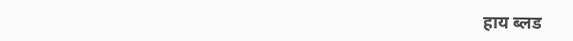हाय ब्लड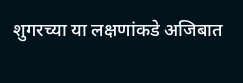शुगरच्या या लक्षणांकडे अजिबात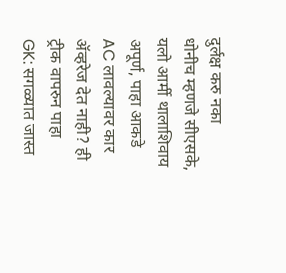दुर्लक्ष करु नका
धोनीच म्हणजे सीएसके, यलो आर्मी थालाशिवाय अपूर्ण, पाहा आकडे
AC लावल्यावर कार ॲव्हरेज देत नाही? ही ट्रीक वापरुन पाहा
GK: सगळ्यात जास्त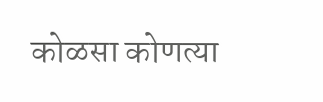कोळसा कोणत्या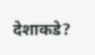देशाकडे?